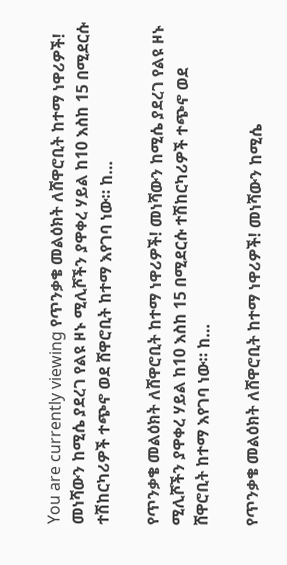You are currently viewing የጥንቃቄ መልዕክት ለሸዋሮቢት ከተማ ነዋሪዎች! መነሻውን ከሚሴ ያደረገ የልዩ ዞኑ ሚሊሾችን ያዋቀረ ሃይል ከ10 እስከ 15 በሚደርሱ ተሽከርካሪዎች ተጭኖ ወደ ሸዋሮቢት ከተማ እየገባ ነው። ከ…

የጥንቃቄ መልዕክት ለሸዋሮቢት ከተማ ነዋሪዎች! መነሻውን ከሚሴ ያደረገ የልዩ ዞኑ ሚሊሾችን ያዋቀረ ሃይል ከ10 እስከ 15 በሚደርሱ ተሽከርካሪዎች ተጭኖ ወደ ሸዋሮቢት ከተማ እየገባ ነው። ከ…

የጥንቃቄ መልዕክት ለሸዋሮቢት ከተማ ነዋሪዎች! መነሻውን ከሚሴ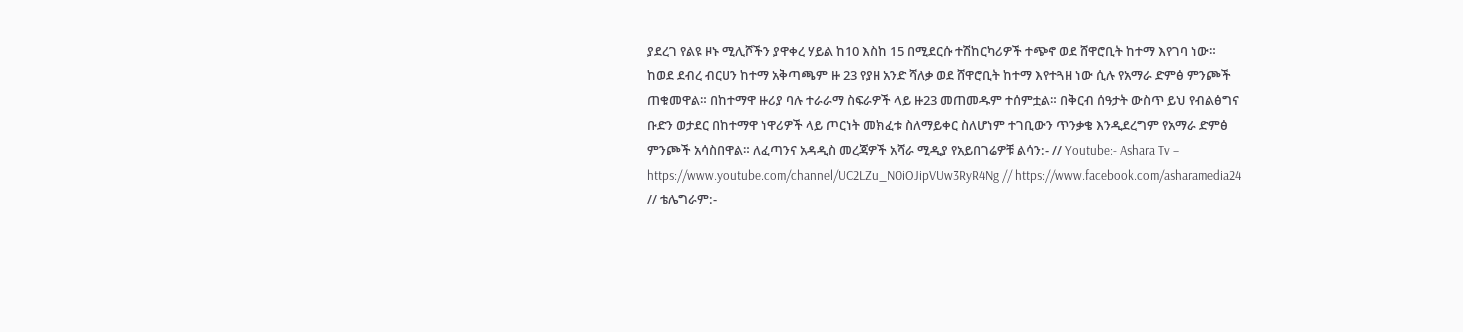ያደረገ የልዩ ዞኑ ሚሊሾችን ያዋቀረ ሃይል ከ10 እስከ 15 በሚደርሱ ተሽከርካሪዎች ተጭኖ ወደ ሸዋሮቢት ከተማ እየገባ ነው። ከወደ ደብረ ብርሀን ከተማ አቅጣጫም ዙ 23 የያዘ አንድ ሻለቃ ወደ ሸዋሮቢት ከተማ እየተጓዘ ነው ሲሉ የአማራ ድምፅ ምንጮች ጠቁመዋል። በከተማዋ ዙሪያ ባሉ ተራራማ ስፍራዎች ላይ ዙ23 መጠመዱም ተሰምቷል። በቅርብ ሰዓታት ውስጥ ይህ የብልፅግና ቡድን ወታደር በከተማዋ ነዋሪዎች ላይ ጦርነት መክፈቱ ስለማይቀር ስለሆነም ተገቢውን ጥንቃቄ እንዲደረግም የአማራ ድምፅ ምንጮች አሳስበዋል። ለፈጣንና አዳዲስ መረጃዎች አሻራ ሚዲያ የአይበገሬዎቹ ልሳን:- // Youtube:- Ashara Tv – https://www.youtube.com/channel/UC2LZu_N0iOJipVUw3RyR4Ng // https://www.facebook.com/asharamedia24 // ቴሌግራም:-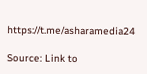https://t.me/asharamedia24

Source: Link to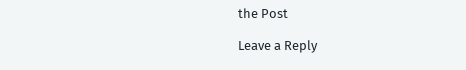the Post

Leave a Reply